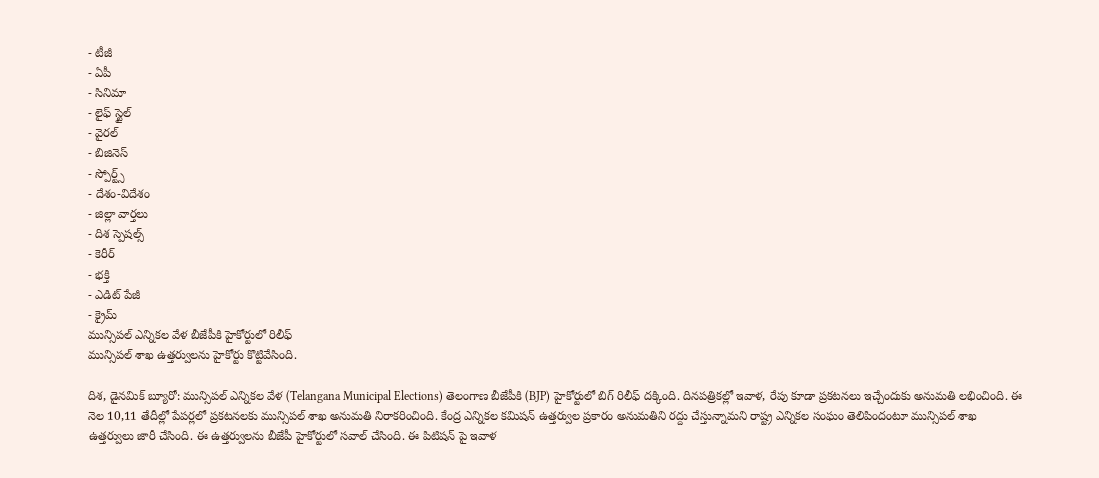- టీజీ
- ఏపీ
- సినిమా
- లైఫ్ స్టైల్
- వైరల్
- బిజినెస్
- స్పోర్ట్స్
- దేశం-విదేశం
- జిల్లా వార్తలు
- దిశ స్పెషల్స్
- కెరీర్
- భక్తి
- ఎడిట్ పేజీ
- క్రైమ్
మున్సిపల్ ఎన్నికల వేళ బీజేపీకి హైకోర్టులో రిలీఫ్
మున్సిపల్ శాఖ ఉత్తర్వులను హైకోర్టు కొట్టివేసింది.

దిశ, డైనమిక్ బ్యూరో: మున్సిపల్ ఎన్నికల వేళ (Telangana Municipal Elections) తెలంగాణ బీజేపీకి (BJP) హైకోర్టులో బిగ్ రిలీఫ్ దక్కింది. దినపత్రికల్లో ఇవాళ, రేపు కూడా ప్రకటనలు ఇచ్చేందుకు అనుమతి లభించింది. ఈ నెల 10,11 తేదీల్లో పేపర్లలో ప్రకటనలకు మున్సిపల్ శాఖ అనుమతి నిరాకరించింది. కేంద్ర ఎన్నికల కమిషన్ ఉత్తర్వుల ప్రకారం అనుమతిని రద్దు చేస్తున్నామని రాష్ట్ర ఎన్నికల సంఘం తెలిపిందంటూ మున్సిపల్ శాఖ ఉత్తర్వులు జారీ చేసింది. ఈ ఉత్తర్వులను బీజేపీ హైకోర్టులో సవాల్ చేసింది. ఈ పిటిషన్ పై ఇవాళ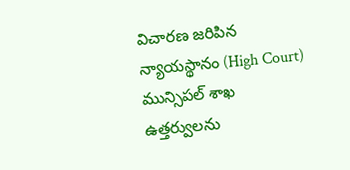విచారణ జరిపిన న్యాయస్థానం (High Court) మున్సిపల్ శాఖ ఉత్తర్వులను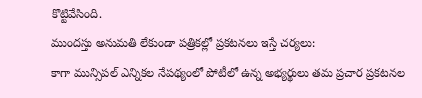కొట్టివేసింది.
ముందస్తు అనుమతి లేకుండా పత్రికల్లో ప్రకటనలు ఇస్తే చర్యలు:
కాగా మున్సిపల్ ఎన్నికల నేపథ్యంలో పోటీలో ఉన్న అభ్యర్థులు తమ ప్రచార ప్రకటనల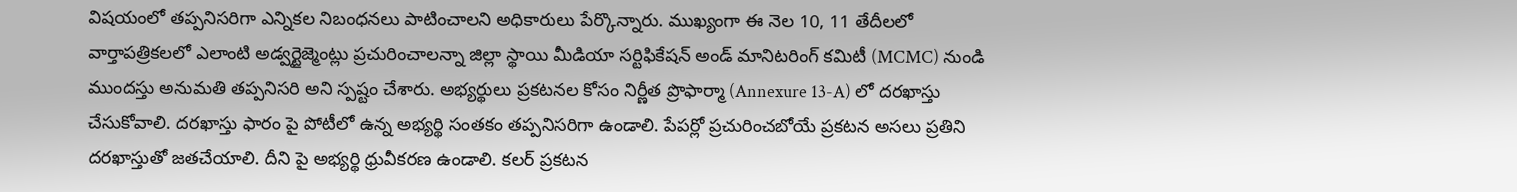విషయంలో తప్పనిసరిగా ఎన్నికల నిబంధనలు పాటించాలని అధికారులు పేర్కొన్నారు. ముఖ్యంగా ఈ నెల 10, 11 తేదీలలో వార్తాపత్రికలలో ఎలాంటి అడ్వర్టైజ్మెంట్లు ప్రచురించాలన్నా జిల్లా స్థాయి మీడియా సర్టిఫికేషన్ అండ్ మానిటరింగ్ కమిటీ (MCMC) నుండి ముందస్తు అనుమతి తప్పనిసరి అని స్పష్టం చేశారు. అభ్యర్థులు ప్రకటనల కోసం నిర్ణీత ప్రొఫార్మా (Annexure 13-A) లో దరఖాస్తు చేసుకోవాలి. దరఖాస్తు ఫారం పై పోటీలో ఉన్న అభ్యర్థి సంతకం తప్పనిసరిగా ఉండాలి. పేపర్లో ప్రచురించబోయే ప్రకటన అసలు ప్రతిని దరఖాస్తుతో జతచేయాలి. దీని పై అభ్యర్థి ధ్రువీకరణ ఉండాలి. కలర్ ప్రకటన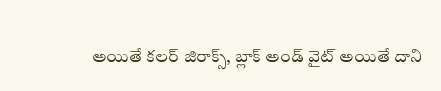అయితే కలర్ జిరాక్స్, బ్లాక్ అండ్ వైట్ అయితే దాని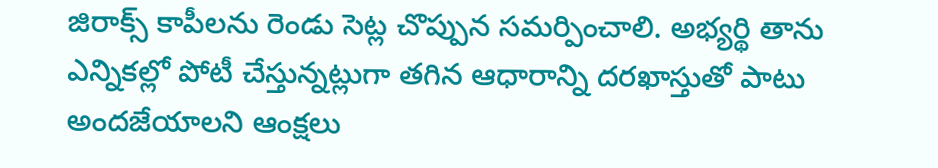జిరాక్స్ కాపీలను రెండు సెట్ల చొప్పున సమర్పించాలి. అభ్యర్థి తాను ఎన్నికల్లో పోటీ చేస్తున్నట్లుగా తగిన ఆధారాన్ని దరఖాస్తుతో పాటు అందజేయాలని ఆంక్షలు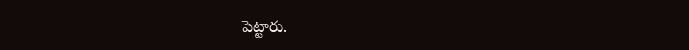పెట్టారు.